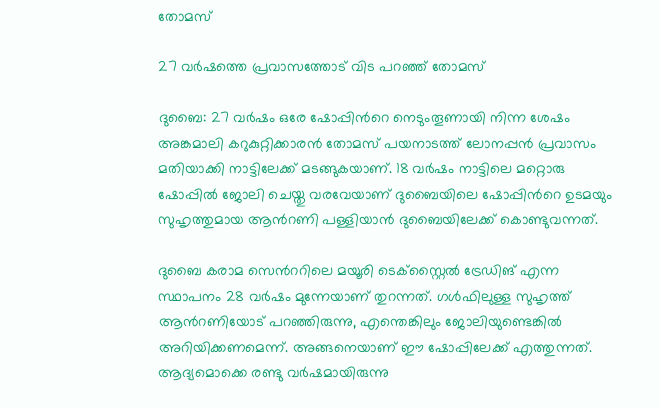തോമസ്

27 വര്‍ഷത്തെ പ്രവാസത്തോട് വിട പറഞ്ഞ് തോമസ്

ദുബൈ: 27 വര്‍ഷം ഒരേ ഷോപ്പിന്‍റെ നെടുംതൂണായി നിന്ന ശേഷം അങ്കമാലി കറുകുറ്റിക്കാരന്‍ തോമസ് പയനാടത്ത് ലോനപ്പന്‍ പ്രവാസം മതിയാക്കി നാട്ടിലേക്ക് മടങ്ങുകയാണ്. 18 വര്‍ഷം നാട്ടിലെ മറ്റൊരു ഷോപ്പില്‍ ജോലി ചെയ്തു വരവേയാണ് ദുബൈയിലെ ഷോപ്പിന്‍റെ ഉടമയും സുഹൃത്തുമായ ആന്‍റണി പള്ളിയാന്‍ ദുബൈയിലേക്ക് കൊണ്ടുവന്നത്.

ദുബൈ കരാമ സെന്‍ററിലെ മയൂരി ടെക്‌സ്റ്റൈല്‍ ട്രേഡിങ് എന്ന സ്ഥാപനം 28 വര്‍ഷം മുന്നേയാണ് തുറന്നത്. ഗള്‍ഫിലുള്ള സുഹൃത്ത് ആന്‍റണിയോട് പറഞ്ഞിരുന്നു, എന്തെങ്കിലും ജോലിയുണ്ടെങ്കില്‍ അറിയിക്കണമെന്ന്. അങ്ങനെയാണ് ഈ ഷോപ്പിലേക്ക് എത്തുന്നത്. ആദ്യമൊക്കെ രണ്ടു വര്‍ഷമായിരുന്നു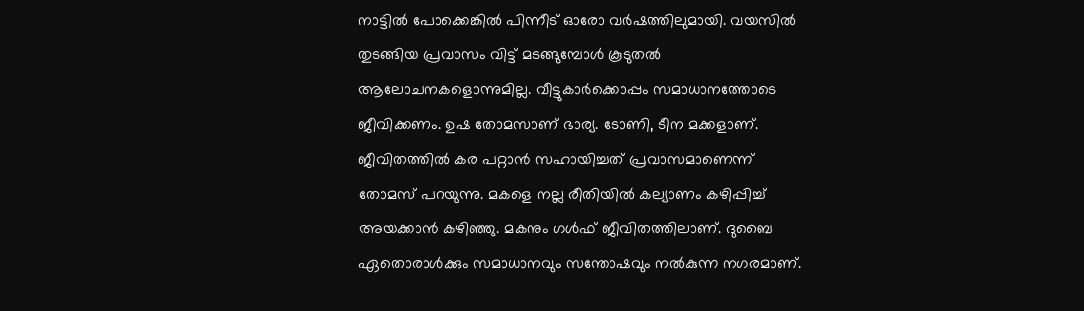നാട്ടില്‍ പോക്കെങ്കില്‍ പിന്നീട് ഓരോ വര്‍ഷത്തിലുമായി. വയസില്‍ തുടങ്ങിയ പ്രവാസം വിട്ട് മടങ്ങുമ്പോള്‍ കൂടുതല്‍ ആലോചനകളൊന്നുമില്ല. വീട്ടുകാര്‍ക്കൊപ്പം സമാധാനത്തോടെ ജീവിക്കണം. ഉഷ തോമസാണ് ഭാര്യ. ടോണി, ടീന മക്കളാണ്. ജീവിതത്തില്‍ കര പറ്റാന്‍ സഹായിച്ചത് പ്രവാസമാണെന്ന് തോമസ് പറയുന്നു. മകളെ നല്ല രീതിയില്‍ കല്യാണം കഴിപ്പിച്ച് അയക്കാന്‍ കഴിഞ്ഞു. മകനും ഗള്‍ഫ് ജീവിതത്തിലാണ്. ദുബൈ ഏതൊരാള്‍ക്കും സമാധാനവും സന്തോഷവും നല്‍കുന്ന നഗരമാണ്.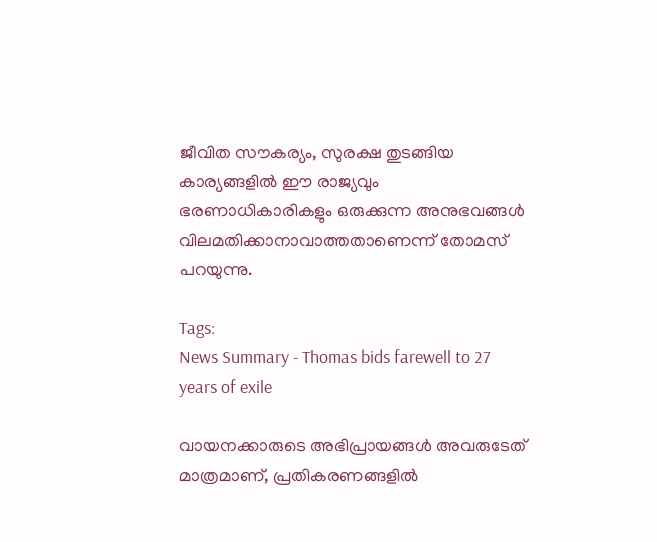ജീവിത സൗകര്യം, സുരക്ഷ തുടങ്ങിയ കാര്യങ്ങളിൽ ഈ രാജ്യവും ഭരണാധികാരികളും ഒരുക്കുന്ന അനുഭവങ്ങള്‍ വിലമതിക്കാനാവാത്തതാണെന്ന് തോമസ് പറയുന്നു.

Tags:
News Summary - Thomas bids farewell to 27 years of exile

വായനക്കാരുടെ അഭിപ്രായങ്ങള്‍ അവരുടേത് മാത്രമാണ്, പ്രതികരണങ്ങളിൽ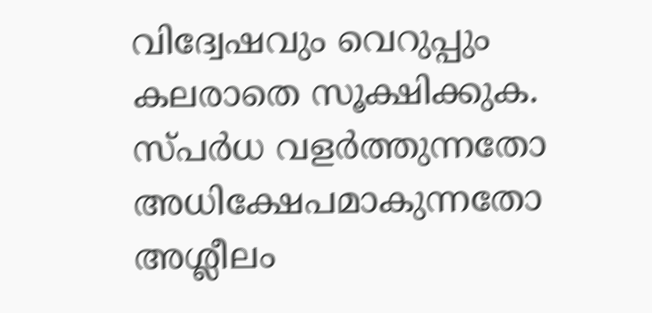വിദ്വേഷവും വെറുപ്പും കലരാതെ സൂക്ഷിക്കുക. സ്പർധ വളർത്തുന്നതോ അധിക്ഷേപമാകുന്നതോ അശ്ലീലം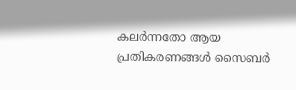കലർന്നതോ ആയ പ്രതികരണങ്ങൾ സൈബർ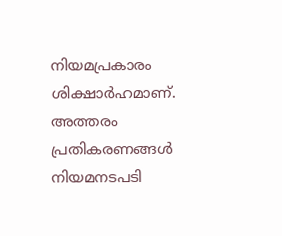നിയമപ്രകാരം ശിക്ഷാർഹമാണ്. അത്തരം പ്രതികരണങ്ങൾ നിയമനടപടി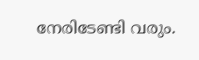നേരിടേണ്ടി വരും.